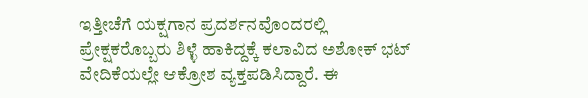ಇತ್ತೀಚೆಗೆ ಯಕ್ಷಗಾನ ಪ್ರದರ್ಶನವೊಂದರಲ್ಲಿ ಪ್ರೇಕ್ಷಕರೊಬ್ಬರು ಶಿಳ್ಳೆ ಹಾಕಿದ್ದಕ್ಕೆ ಕಲಾವಿದ ಅಶೋಕ್ ಭಟ್ ವೇದಿಕೆಯಲ್ಲೇ ಆಕ್ರೋಶ ವ್ಯಕ್ತಪಡಿಸಿದ್ದಾರೆ. ಈ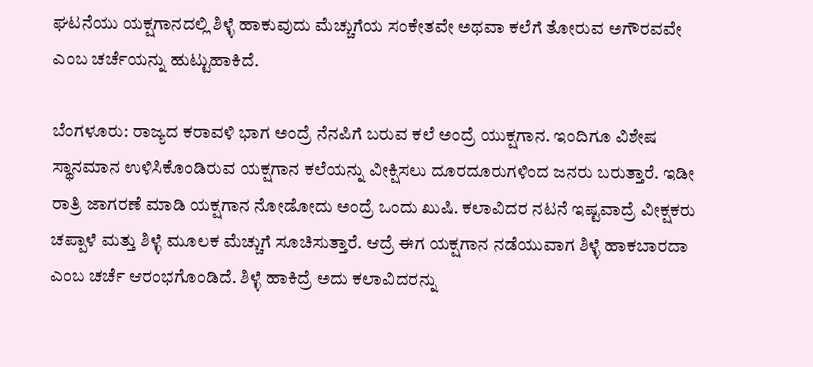ಘಟನೆಯು ಯಕ್ಷಗಾನದಲ್ಲಿ ಶಿಳ್ಳೆ ಹಾಕುವುದು ಮೆಚ್ಚುಗೆಯ ಸಂಕೇತವೇ ಅಥವಾ ಕಲೆಗೆ ತೋರುವ ಅಗೌರವವೇ ಎಂಬ ಚರ್ಚೆಯನ್ನು ಹುಟ್ಟುಹಾಕಿದೆ.

ಬೆಂಗಳೂರು: ರಾಜ್ಯದ ಕರಾವಳಿ ಭಾಗ ಅಂದ್ರೆ ನೆನಪಿಗೆ ಬರುವ ಕಲೆ ಅಂದ್ರೆ ಯುಕ್ಷಗಾನ. ಇಂದಿಗೂ ವಿಶೇಷ ಸ್ಥಾನಮಾನ ಉಳಿಸಿಕೊಂಡಿರುವ ಯಕ್ಷಗಾನ ಕಲೆಯನ್ನು ವೀಕ್ಷಿಸಲು ದೂರದೂರುಗಳಿಂದ ಜನರು ಬರುತ್ತಾರೆ. ಇಡೀ ರಾತ್ರಿ ಜಾಗರಣೆ ಮಾಡಿ ಯಕ್ಷಗಾನ ನೋಡೋದು ಅಂದ್ರೆ ಒಂದು ಖುಷಿ. ಕಲಾವಿದರ ನಟನೆ ಇಷ್ಟವಾದ್ರೆ ವೀಕ್ಷಕರು ಚಪ್ಪಾಳೆ ಮತ್ತು ಶಿಳ್ಳೆ ಮೂಲಕ ಮೆಚ್ಚುಗೆ ಸೂಚಿಸುತ್ತಾರೆ. ಆದ್ರೆ ಈಗ ಯಕ್ಷಗಾನ ನಡೆಯುವಾಗ ಶಿಳ್ಳೆ ಹಾಕಬಾರದಾ ಎಂಬ ಚರ್ಚೆ ಆರಂಭಗೊಂಡಿದೆ. ಶಿಳ್ಳೆ ಹಾಕಿದ್ರೆ ಅದು ಕಲಾವಿದರನ್ನು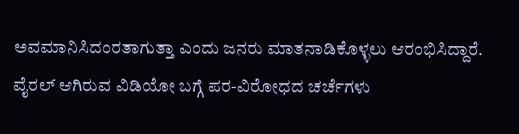ಅವಮಾನಿಸಿದಂರತಾಗುತ್ತಾ ಎಂದು ಜನರು ಮಾತನಾಡಿಕೊಳ್ಳಲು ಆರಂಭಿಸಿದ್ದಾರೆ. ವೈರಲ್ ಆಗಿರುವ ವಿಡಿಯೋ ಬಗ್ಗೆ ಪರ-ವಿರೋಧದ ಚರ್ಚೆಗಳು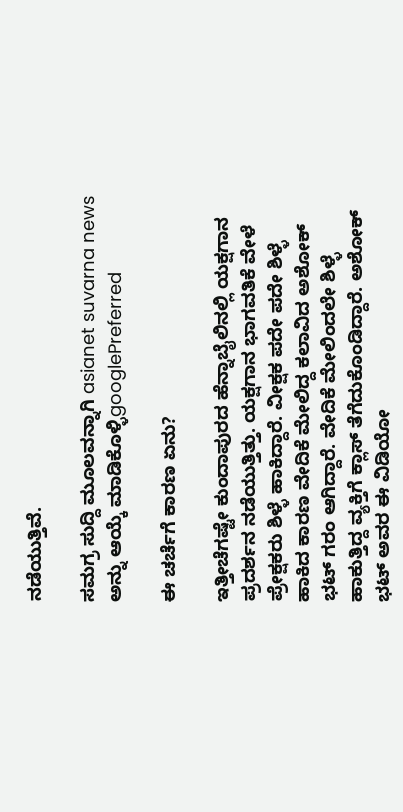ನಡೆಯುತ್ತಿವೆ.

ಸಮಗ್ರ ಸುದ್ದಿ ಮೂಲವನ್ನಾಗಿ asianet suvarna news ಅನ್ನು ಆಯ್ಕೆ ಮಾಡಿಕೊಳ್ಳಿgooglePreferred

ಈ ಚರ್ಚೆಗೆ ಕಾರಣ ಏನು?

ಇತ್ತೀಚೆಗಷ್ಟೇ ಕುಂದಾಪುರದ ಹೆನ್ನಾಬೈಲಿನಲ್ಲಿ ಯಕ್ಷಗಾನ ಪ್ರದರ್ಶನ ನಡೆಯುತ್ತಿತ್ತು. ಯಕ್ಷಗಾನ ಭಾಗವತಿಕೆ ವೇಳೆ ಪ್ರೇಕ್ಷಕರು ಶಿಳ್ಳೆ ಹಾಕಿದ್ದಾರೆ. ವೀಕ್ಷಕ ಪದೇ ಪದೇ ಶಿಳ್ಳೆ ಹಾಕಿದ ಕಾರಣ ವೇದಿಕೆ ಮೇಲಿದ್ದ ಕಲಾವಿದ ಅಶೋಕ್ ಭಟ್ ಗರಂ ಆಗಿದ್ದಾರೆ. ವೇದಿಕೆ ಮೇಲಿಂದಲೇ ಶಿಳ್ಳೆ ಹಾಕುತ್ತಿದ್ದ ವ್ಯಕ್ತಿಗೆ ಕ್ಲಾಸ್ ತೆಗೆದುಕೊಂಡಿದ್ದಾರೆ. ಅಶೋಕ್ ಭಟ್‌ ಅವರ ಈ ವಿಡಿಯೋ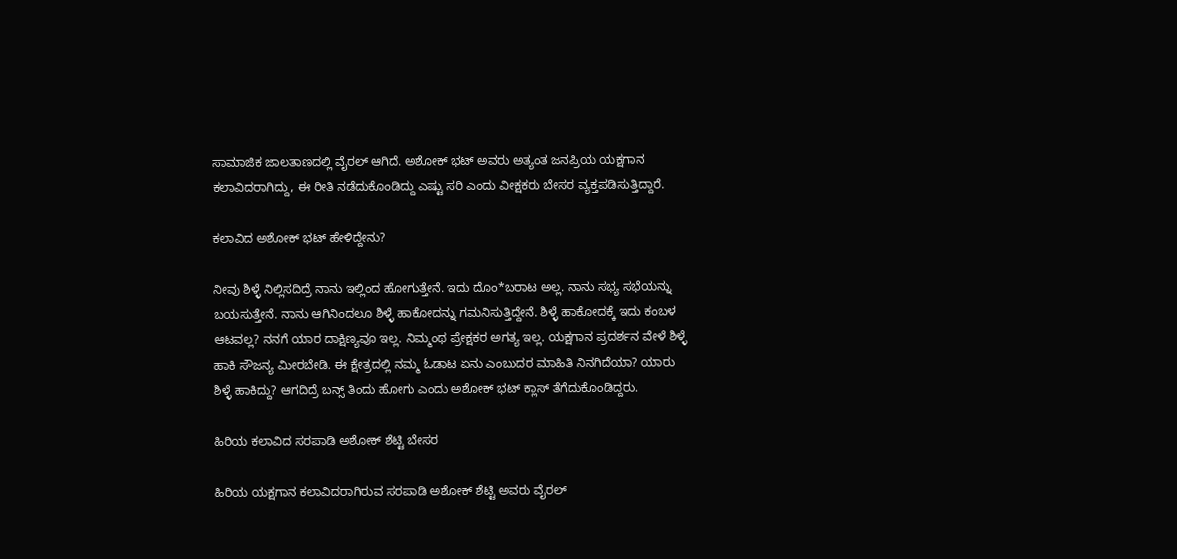ಸಾಮಾಜಿಕ ಜಾಲತಾಣದಲ್ಲಿ ವೈರಲ್ ಆಗಿದೆ. ಅಶೋಕ್ ಭಟ್ ಅವರು ಅತ್ಯಂತ ಜನಪ್ರಿಯ ಯಕ್ಷಗಾನ ಕಲಾವಿದರಾಗಿದ್ದು, ಈ ರೀತಿ ನಡೆದುಕೊಂಡಿದ್ದು ಎಷ್ಟು ಸರಿ ಎಂದು ವೀಕ್ಷಕರು ಬೇಸರ ವ್ಯಕ್ತಪಡಿಸುತ್ತಿದ್ದಾರೆ.

ಕಲಾವಿದ ಅಶೋಕ್ ಭಟ್ ಹೇಳಿದ್ದೇನು?

ನೀವು ಶಿಳ್ಳೆ ನಿಲ್ಲಿಸದಿದ್ರೆ ನಾನು ಇಲ್ಲಿಂದ ಹೋಗುತ್ತೇನೆ. ಇದು ದೊಂ*ಬರಾಟ ಅಲ್ಲ. ನಾನು ಸಭ್ಯ ಸಭೆಯನ್ನು ಬಯಸುತ್ತೇನೆ. ನಾನು ಆಗಿನಿಂದಲೂ ಶಿಳ್ಳೆ ಹಾಕೋದನ್ನು ಗಮನಿಸುತ್ತಿದ್ದೇನೆ. ಶಿಳ್ಳೆ ಹಾಕೋದಕ್ಕೆ ಇದು ಕಂಬಳ ಆಟವಲ್ಲ? ನನಗೆ ಯಾರ ದಾಕ್ಷಿಣ್ಯವೂ ಇಲ್ಲ. ನಿಮ್ಮಂಥ ಪ್ರೇಕ್ಷಕರ ಅಗತ್ಯ ಇಲ್ಲ. ಯಕ್ಷಗಾನ ಪ್ರದರ್ಶನ ವೇಳೆ ಶಿಳ್ಳೆ ಹಾಕಿ ಸೌಜನ್ಯ ಮೀರಬೇಡಿ. ಈ ಕ್ಷೇತ್ರದಲ್ಲಿ ನಮ್ಮ ಓಡಾಟ ಏನು ಎಂಬುದರ ಮಾಹಿತಿ ನಿನಗಿದೆಯಾ? ಯಾರು ಶಿಳ್ಳೆ ಹಾಕಿದ್ದು? ಆಗದಿದ್ರೆ ಬನ್ಸ್ ತಿಂದು ಹೋಗು ಎಂದು ಅಶೋಕ್ ಭಟ್‌ ಕ್ಲಾಸ್ ತೆಗೆದುಕೊಂಡಿದ್ದರು.

ಹಿರಿಯ ಕಲಾವಿದ ಸರಪಾಡಿ ಅಶೋಕ್ ಶೆಟ್ಟಿ ಬೇಸರ

ಹಿರಿಯ ಯಕ್ಷಗಾನ ಕಲಾವಿದರಾಗಿರುವ ಸರಪಾಡಿ ಅಶೋಕ್ ಶೆಟ್ಟಿ ಅವರು ವೈರಲ್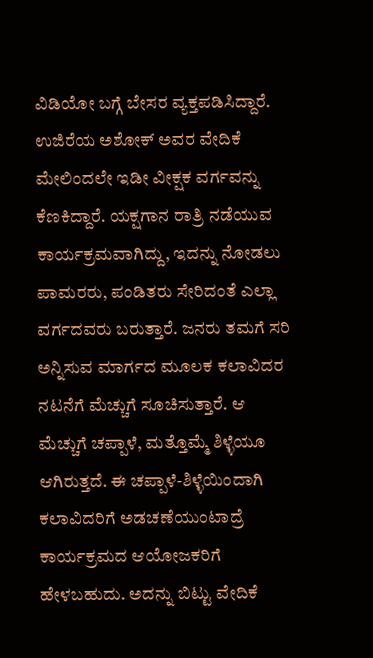ವಿಡಿಯೋ ಬಗ್ಗೆ ಬೇಸರ ವ್ಯಕ್ತಪಡಿಸಿದ್ದಾರೆ. ಉಜಿರೆಯ ಅಶೋಕ್ ಅವರ ವೇದಿಕೆ ಮೇಲಿಂದಲೇ ಇಡೀ ವೀಕ್ಷಕ ವರ್ಗವನ್ನು ಕೆಣಕಿದ್ದಾರೆ. ಯಕ್ಷಗಾನ ರಾತ್ರಿ ನಡೆಯುವ ಕಾರ್ಯಕ್ರಮವಾಗಿದ್ದು, ಇದನ್ನು ನೋಡಲು ಪಾಮರರು, ಪಂಡಿತರು ಸೇರಿದಂತೆ ಎಲ್ಲಾ ವರ್ಗದವರು ಬರುತ್ತಾರೆ. ಜನರು ತಮಗೆ ಸರಿ ಅನ್ನಿಸುವ ಮಾರ್ಗದ ಮೂಲಕ ಕಲಾವಿದರ ನಟನೆಗೆ ಮೆಚ್ಚುಗೆ ಸೂಚಿಸುತ್ತಾರೆ. ಆ ಮೆಚ್ಚುಗೆ ಚಪ್ಪಾಳೆ, ಮತ್ತೊಮ್ಮೆ ಶಿಳ್ಳೆಯೂ ಆಗಿರುತ್ತದೆ. ಈ ಚಪ್ಪಾಳೆ-ಶಿಳ್ಳೆಯಿಂದಾಗಿ ಕಲಾವಿದರಿಗೆ ಅಡಚಣೆಯುಂಟಾದ್ರೆ ಕಾರ್ಯಕ್ರಮದ ಆಯೋಜಕರಿಗೆ ಹೇಳಬಹುದು. ಅದನ್ನು ಬಿಟ್ಟು ವೇದಿಕೆ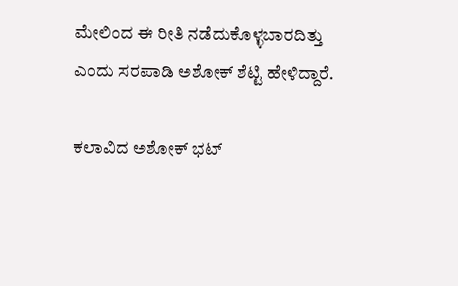ಮೇಲಿಂದ ಈ ರೀತಿ ನಡೆದುಕೊಳ್ಳಬಾರದಿತ್ತು ಎಂದು ಸರಪಾಡಿ ಅಶೋಕ್ ಶೆಟ್ಟಿ ಹೇಳಿದ್ದಾರೆ.

ಕಲಾವಿದ ಅಶೋಕ್ ಭಟ್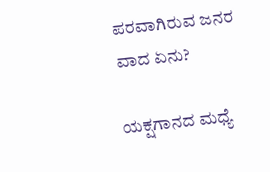ಪರವಾಗಿರುವ ಜನರ ವಾದ ಏನು?

ಯಕ್ಷಗಾನದ ಮಧ್ಯೆ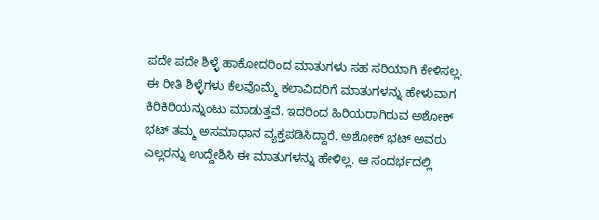ಪದೇ ಪದೇ ಶಿಳ್ಳೆ ಹಾಕೋದರಿಂದ ಮಾತುಗಳು ಸಹ ಸರಿಯಾಗಿ ಕೇಳಿಸಲ್ಲ. ಈ ರೀತಿ ಶಿಳ್ಳೆಗಳು ಕೆಲವೊಮ್ಮೆ ಕಲಾವಿದರಿಗೆ ಮಾತುಗಳನ್ನು ಹೇಳುವಾಗ ಕಿರಿಕಿರಿಯನ್ನುಂಟು ಮಾಡುತ್ತವೆ. ಇದರಿಂದ ಹಿರಿಯರಾಗಿರುವ ಅಶೋಕ್ ಭಟ್ ತಮ್ಮ ಅಸಮಾಧಾನ ವ್ಯಕ್ತಪಡಿಸಿದ್ದಾರೆ. ಅಶೋಕ್ ಭಟ್ ಅವರು ಎಲ್ಲರನ್ನು ಉದ್ದೇಶಿಸಿ ಈ ಮಾತುಗಳನ್ನು ಹೇಳಿಲ್ಲ. ಆ ಸಂದರ್ಭದಲ್ಲಿ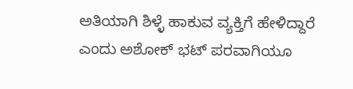ಅತಿಯಾಗಿ ಶಿಳ್ಳೆ ಹಾಕುವ ವ್ಯಕ್ತಿಗೆ ಹೇಳಿದ್ದಾರೆ ಎಂದು ಅಶೋಕ್ ಭಟ್ ಪರವಾಗಿಯೂ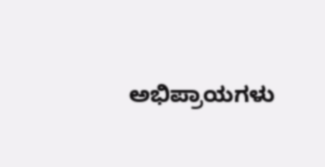ಅಭಿಪ್ರಾಯಗಳು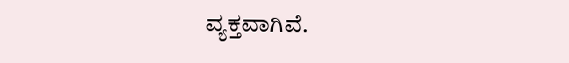ವ್ಯಕ್ತವಾಗಿವೆ.